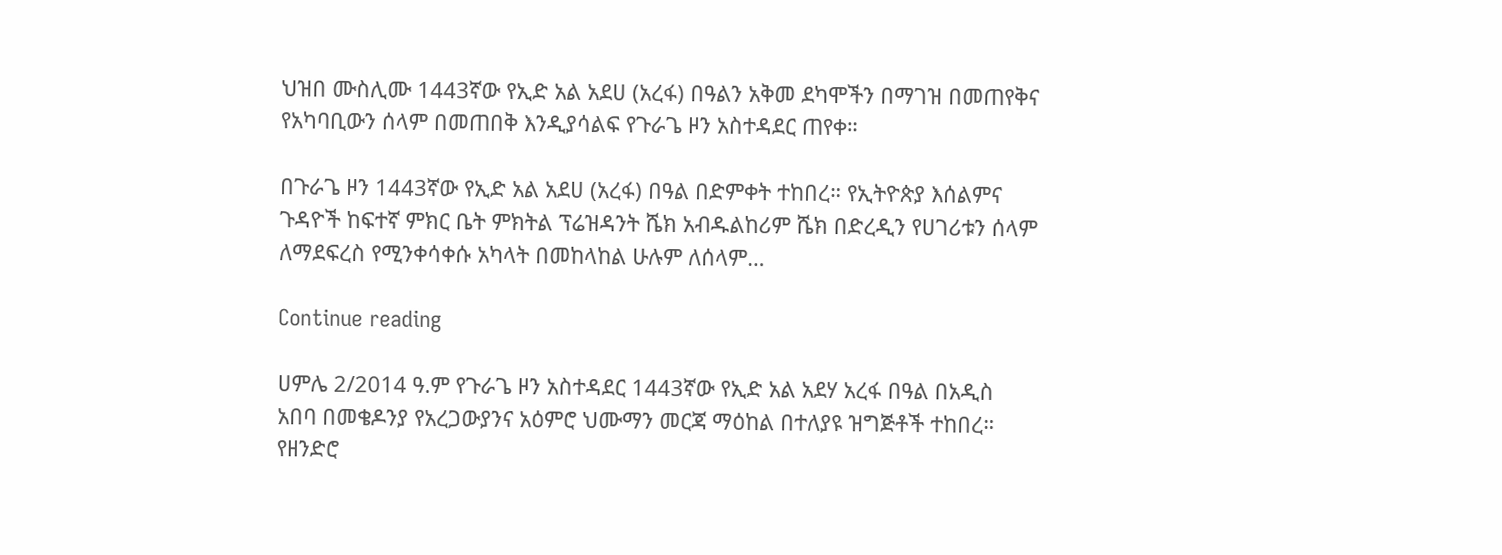ህዝበ ሙስሊሙ 1443ኛው የኢድ አል አደሀ (አረፋ) በዓልን አቅመ ደካሞችን በማገዝ በመጠየቅና የአካባቢውን ሰላም በመጠበቅ እንዲያሳልፍ የጉራጌ ዞን አስተዳደር ጠየቀ።

በጉራጌ ዞን 1443ኛው የኢድ አል አደሀ (አረፋ) በዓል በድምቀት ተከበረ። የኢትዮጵያ እሰልምና ጉዳዮች ከፍተኛ ምክር ቤት ምክትል ፕሬዝዳንት ሼክ አብዱልከሪም ሼክ በድረዲን የሀገሪቱን ሰላም ለማደፍረስ የሚንቀሳቀሱ አካላት በመከላከል ሁሉም ለሰላም…

Continue reading

ሀምሌ 2/2014 ዓ.ም የጉራጌ ዞን አስተዳደር 1443ኛው የኢድ አል አደሃ አረፋ በዓል በአዲስ አበባ በመቄዶንያ የአረጋውያንና አዕምሮ ህሙማን መርጃ ማዕከል በተለያዩ ዝግጅቶች ተከበረ። የዘንድሮ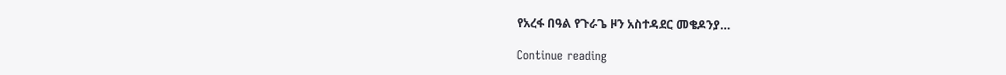የአረፋ በዓል የጉራጌ ዞን አስተዳደር መቄዶንያ…

Continue reading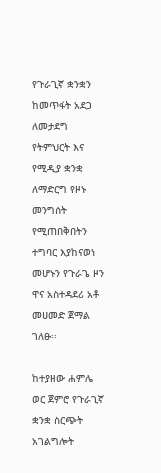የጉራጊኛ ቋንቋን ከመጥፋት አደጋ ለመታደግ የትምህርት እና የሚዲያ ቋንቋ ለማድርግ የዞኑ መንግሰት የሚጠበቅበትን ተግባር እያከናወነ መሆኑን የጉራጌ ዞን ዋና አስተዳደሪ አቶ መሀመድ ጀማል ገለፁ፡፡

ከተያዘው ሐምሌ ወር ጀምሮ የጉራጊኛ ቋንቋ ስርጭት አገልግሎት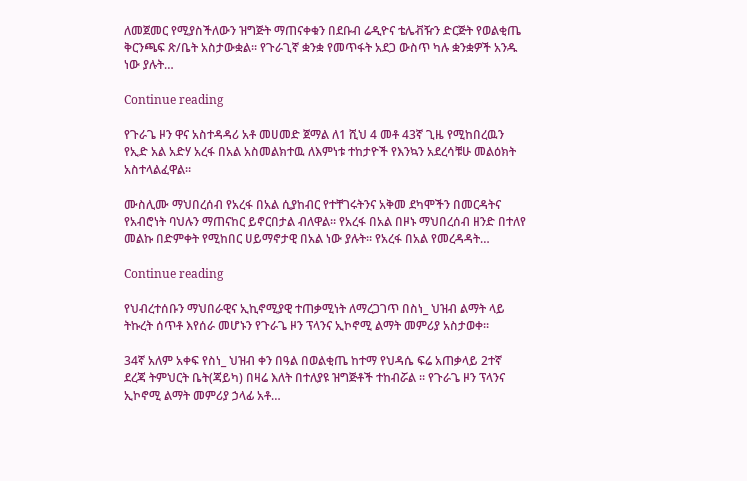ለመጀመር የሚያስችለውን ዝግጅት ማጠናቀቁን በደቡብ ሬዲዮና ቴሌቭዥን ድርጅት የወልቂጤ ቅርንጫፍ ጽ/ቤት አስታውቋል፡፡ የጉራጊኛ ቋንቋ የመጥፋት አደጋ ውስጥ ካሉ ቋንቋዎች አንዱ ነው ያሉት…

Continue reading

የጉራጌ ዞን ዋና አስተዳዳሪ አቶ መሀመድ ጀማል ለ1 ሺህ 4 መቶ 43ኛ ጊዜ የሚከበረዉን የኢድ አል አድሃ አረፋ በአል አስመልክተዉ ለእምነቱ ተከታዮች የእንኳን አደረሳቹሁ መልዕክት አስተላልፈዋል።

ሙስሊሙ ማህበረሰብ የአረፋ በአል ሲያከብር የተቸገሩትንና አቅመ ደካሞችን በመርዳትና የአብሮነት ባህሉን ማጠናከር ይኖርበታል ብለዋል። የአረፋ በአል በዞኑ ማህበረሰብ ዘንድ በተለየ መልኩ በድምቀት የሚከበር ሀይማኖታዊ በአል ነው ያሉት። የአረፋ በአል የመረዳዳት…

Continue reading

የህብረተሰቡን ማህበራዊና ኢኪኖሚያዊ ተጠቃሚነት ለማረጋገጥ በስነ_ ህዝብ ልማት ላይ ትኩረት ሰጥቶ እየሰራ መሆኑን የጉራጌ ዞን ፕላንና ኢኮኖሚ ልማት መምሪያ አስታወቀ።

34ኛ አለም አቀፍ የስነ_ ህዝብ ቀን በዓል በወልቂጤ ከተማ የህዳሴ ፍሬ አጠቃላይ 2ተኛ ደረጃ ትምህርት ቤት(ጃይካ) በዛሬ እለት በተለያዩ ዝግጅቶች ተከብሯል ። የጉራጌ ዞን ፕላንና ኢኮኖሚ ልማት መምሪያ ኃላፊ አቶ…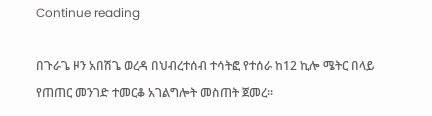Continue reading

በጉራጌ ዞን አበሽጌ ወረዳ በህብረተሰብ ተሳትፎ የተሰራ ከ12 ኪሎ ሜትር በላይ የጠጠር መንገድ ተመርቆ አገልግሎት መስጠት ጀመረ።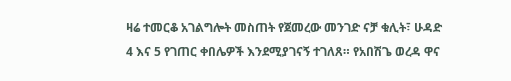ዛሬ ተመርቆ አገልግሎት መስጠት የጀመረው መንገድ ናቻ ቁሊት፣ ሁዳድ 4 እና 5 የገጠር ቀበሌዎች እንደሚያገናኝ ተገለጸ። የአበሽጌ ወረዳ ዋና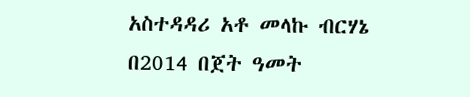አስተዳዳሪ አቶ መላኩ ብርሃኔ በ2014 በጀት ዓመት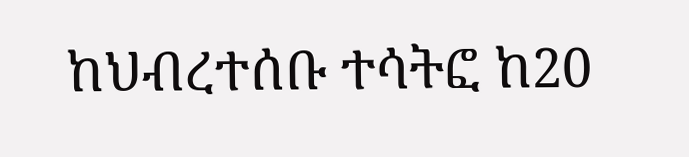ከህብረተሰቡ ተሳትፎ ከ20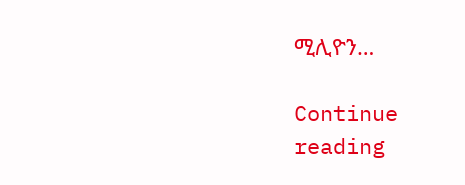ሚሊዮን…

Continue reading